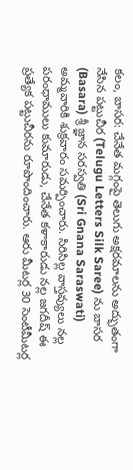కలం, బాసర: చేనేత మగ్గంపై తెలుగు అక్షరమాలను అద్భుతంగా నేసిన పట్టుచీర (Telugu Letters Silk Saree) ను బాసర (Basara) శ్రీ జ్ఞాన సరస్వతి (Sri Gnana Saraswati) అమ్మవారికి శుక్రవారం సమర్పించారు. సిరిసిల్ల వాస్తవ్యులు నల్ల పరంధాములు కుమారుడు, చేనేత కళాకారుడు నల్ల జగదీష్ ఈ ప్రత్యేక పట్టుచీరను రూపొందించారు. ఆరు మీటర్ల 30 సెంటీమీటర్ల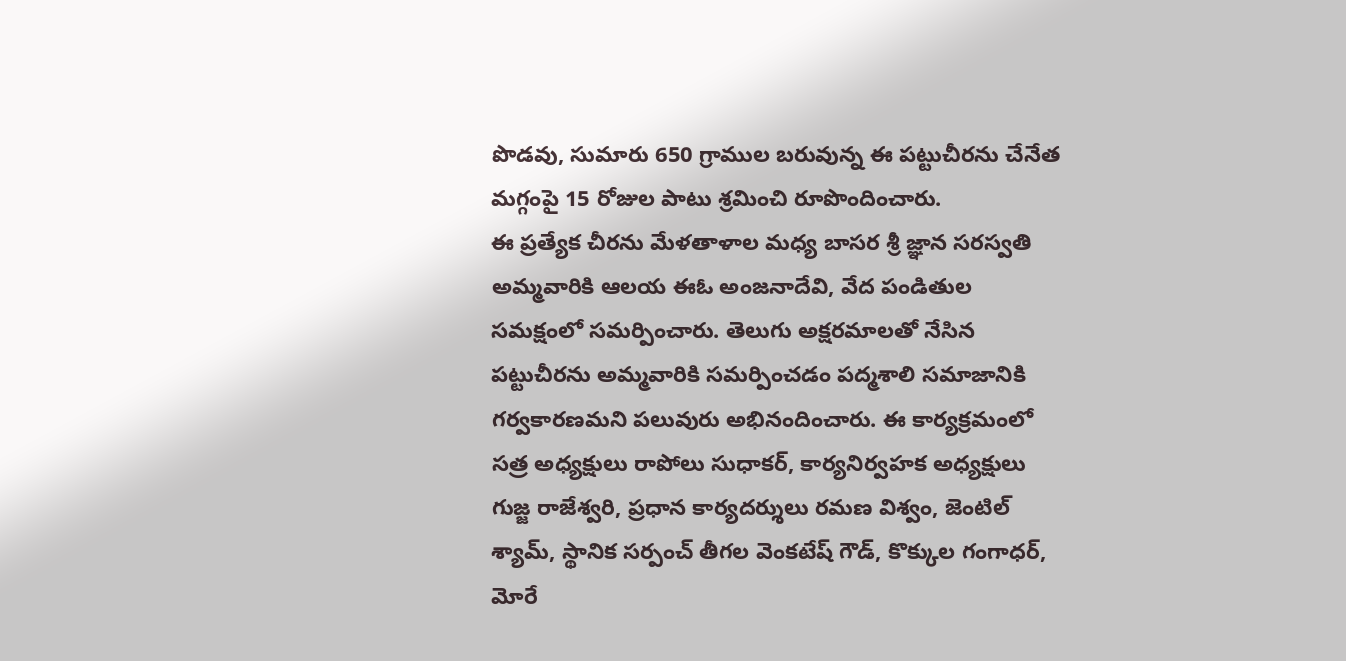పొడవు, సుమారు 650 గ్రాముల బరువున్న ఈ పట్టుచీరను చేనేత మగ్గంపై 15 రోజుల పాటు శ్రమించి రూపొందించారు.
ఈ ప్రత్యేక చీరను మేళతాళాల మధ్య బాసర శ్రీ జ్ఞాన సరస్వతి అమ్మవారికి ఆలయ ఈఓ అంజనాదేవి, వేద పండితుల సమక్షంలో సమర్పించారు. తెలుగు అక్షరమాలతో నేసిన పట్టుచీరను అమ్మవారికి సమర్పించడం పద్మశాలి సమాజానికి గర్వకారణమని పలువురు అభినందించారు. ఈ కార్యక్రమంలో సత్ర అధ్యక్షులు రాపోలు సుధాకర్, కార్యనిర్వహక అధ్యక్షులు గుజ్జ రాజేశ్వరి, ప్రధాన కార్యదర్శులు రమణ విశ్వం, జెంటిల్ శ్యామ్, స్థానిక సర్పంచ్ తీగల వెంకటేష్ గౌడ్, కొక్కుల గంగాధర్, మోరే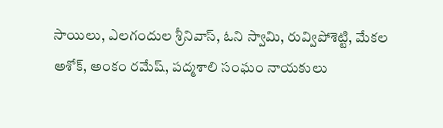సాయిలు, ఎలగందుల శ్రీనివాస్, ఓని స్వామి, రువ్విపోశెట్టి, మేకల అశోక్, అంకం రమేష్, పద్మశాలి సంఘం నాయకులు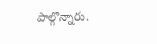పాల్గొన్నారు.